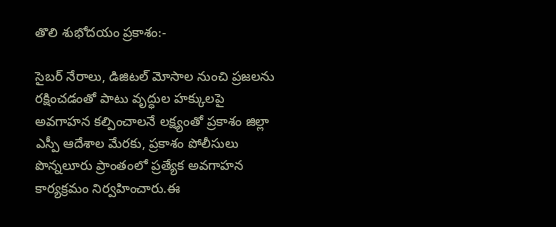తొలి శుభోదయం ప్రకాశం:-

సైబర్ నేరాలు, డిజిటల్ మోసాల నుంచి ప్రజలను రక్షించడంతో పాటు వృద్ధుల హక్కులపై అవగాహన కల్పించాలనే లక్ష్యంతో ప్రకాశం జిల్లా ఎస్పీ ఆదేశాల మేరకు, ప్రకాశం పోలీసులు పొన్నలూరు ప్రాంతంలో ప్రత్యేక అవగాహన కార్యక్రమం నిర్వహించారు.ఈ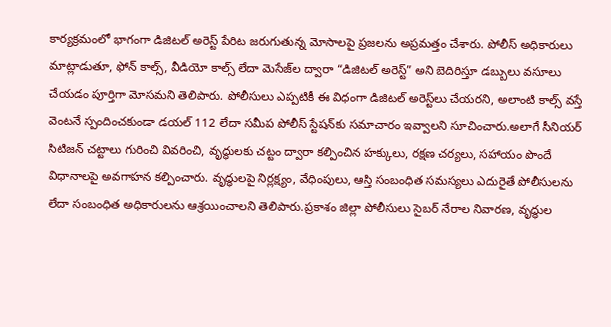కార్యక్రమంలో భాగంగా డిజిటల్ అరెస్ట్ పేరిట జరుగుతున్న మోసాలపై ప్రజలను అప్రమత్తం చేశారు. పోలీస్ అధికారులు మాట్లాడుతూ, ఫోన్ కాల్స్, వీడియో కాల్స్ లేదా మెసేజ్‌ల ద్వారా “డిజిటల్ అరెస్ట్” అని బెదిరిస్తూ డబ్బులు వసూలు చేయడం పూర్తిగా మోసమని తెలిపారు. పోలీసులు ఎప్పటికీ ఈ విధంగా డిజిటల్ అరెస్ట్‌లు చేయరని, అలాంటి కాల్స్ వస్తే వెంటనే స్పందించకుండా డయల్ 112 లేదా సమీప పోలీస్ స్టేషన్‌కు సమాచారం ఇవ్వాలని సూచించారు.అలాగే సీనియర్ సిటిజన్ చట్టాలు గురించి వివరించి, వృద్ధులకు చట్టం ద్వారా కల్పించిన హక్కులు, రక్షణ చర్యలు, సహాయం పొందే విధానాలపై అవగాహన కల్పించారు. వృద్ధులపై నిర్లక్ష్యం, వేధింపులు, ఆస్తి సంబంధిత సమస్యలు ఎదురైతే పోలీసులను లేదా సంబంధిత అధికారులను ఆశ్రయించాలని తెలిపారు.ప్రకాశం జిల్లా పోలీసులు సైబర్ నేరాల నివారణ, వృద్ధుల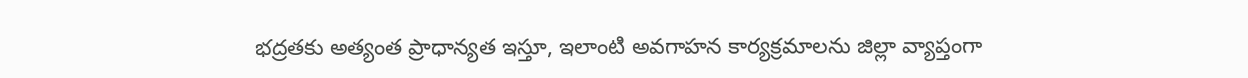భద్రతకు అత్యంత ప్రాధాన్యత ఇస్తూ, ఇలాంటి అవగాహన కార్యక్రమాలను జిల్లా వ్యాప్తంగా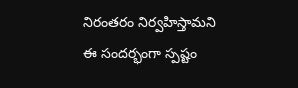నిరంతరం నిర్వహిస్తామని ఈ సందర్భంగా స్పష్టం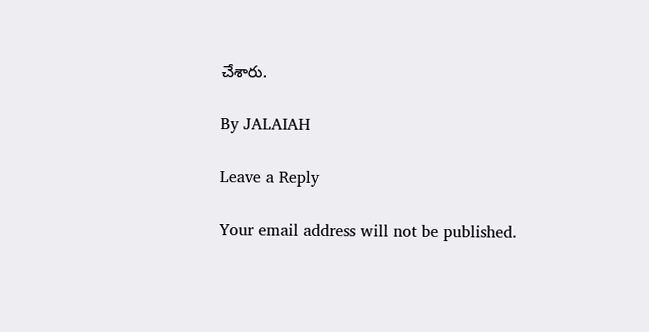చేశారు.

By JALAIAH

Leave a Reply

Your email address will not be published.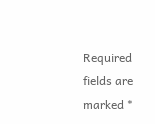Required fields are marked *